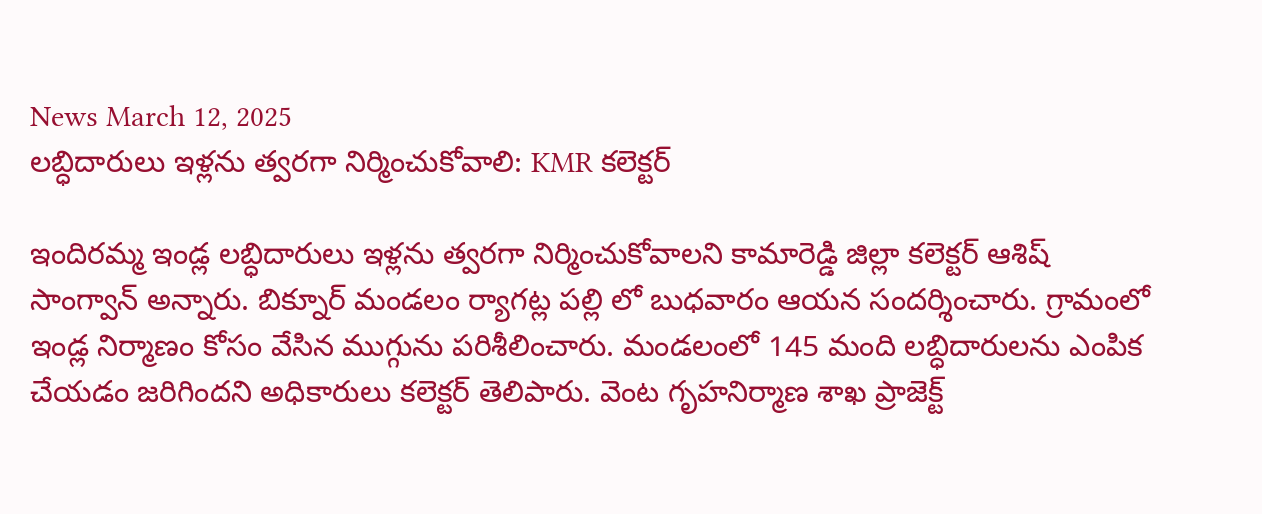News March 12, 2025
లబ్ధిదారులు ఇళ్లను త్వరగా నిర్మించుకోవాలి: KMR కలెక్టర్

ఇందిరమ్మ ఇండ్ల లబ్ధిదారులు ఇళ్లను త్వరగా నిర్మించుకోవాలని కామారెడ్డి జిల్లా కలెక్టర్ ఆశిష్ సాంగ్వాన్ అన్నారు. బిక్నూర్ మండలం ర్యాగట్ల పల్లి లో బుధవారం ఆయన సందర్శించారు. గ్రామంలో ఇండ్ల నిర్మాణం కోసం వేసిన ముగ్గును పరిశీలించారు. మండలంలో 145 మంది లబ్ధిదారులను ఎంపిక చేయడం జరిగిందని అధికారులు కలెక్టర్ తెలిపారు. వెంట గృహనిర్మాణ శాఖ ప్రాజెక్ట్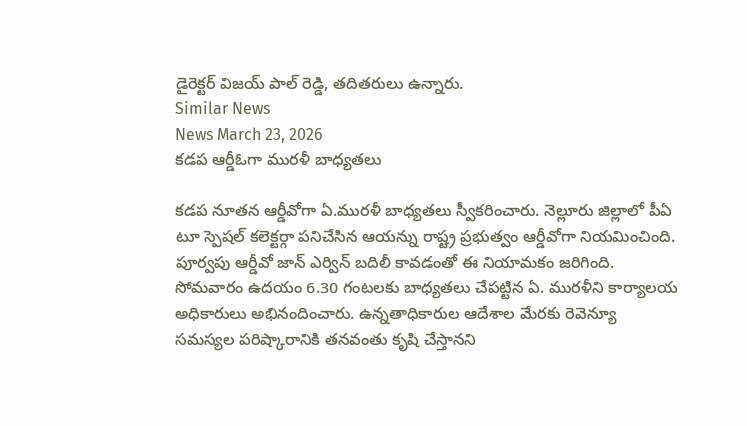డైరెక్టర్ విజయ్ పాల్ రెడ్డి, తదితరులు ఉన్నారు.
Similar News
News March 23, 2026
కడప ఆర్డీఓగా మురళీ బాధ్యతలు

కడప నూతన ఆర్డీవోగా ఏ.మురళీ బాధ్యతలు స్వీకరించారు. నెల్లూరు జిల్లాలో పీఏ టూ స్పెషల్ కలెక్టర్గా పనిచేసిన ఆయన్ను రాష్ట్ర ప్రభుత్వం ఆర్డీవోగా నియమించింది. పూర్వపు ఆర్డీవో జాన్ ఎర్విన్ బదిలీ కావడంతో ఈ నియామకం జరిగింది. సోమవారం ఉదయం 6.30 గంటలకు బాధ్యతలు చేపట్టిన ఏ. మురళీని కార్యాలయ అధికారులు అభినందించారు. ఉన్నతాధికారుల ఆదేశాల మేరకు రెవెన్యూ సమస్యల పరిష్కారానికి తనవంతు కృషి చేస్తానని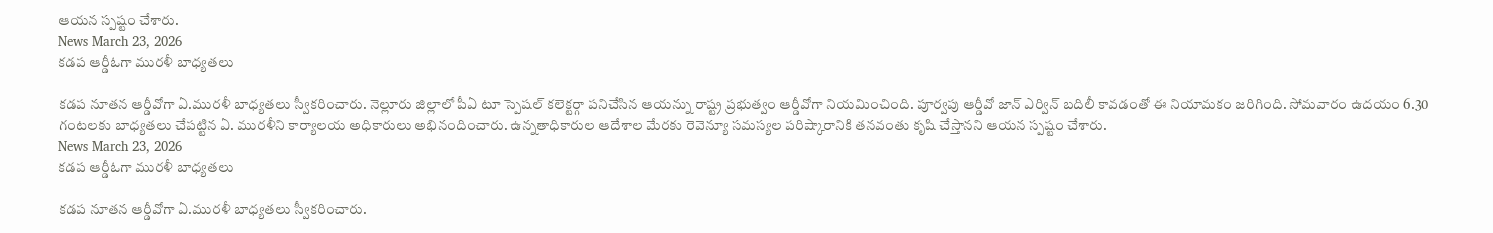ఆయన స్పష్టం చేశారు.
News March 23, 2026
కడప ఆర్డీఓగా మురళీ బాధ్యతలు

కడప నూతన ఆర్డీవోగా ఏ.మురళీ బాధ్యతలు స్వీకరించారు. నెల్లూరు జిల్లాలో పీఏ టూ స్పెషల్ కలెక్టర్గా పనిచేసిన ఆయన్ను రాష్ట్ర ప్రభుత్వం ఆర్డీవోగా నియమించింది. పూర్వపు ఆర్డీవో జాన్ ఎర్విన్ బదిలీ కావడంతో ఈ నియామకం జరిగింది. సోమవారం ఉదయం 6.30 గంటలకు బాధ్యతలు చేపట్టిన ఏ. మురళీని కార్యాలయ అధికారులు అభినందించారు. ఉన్నతాధికారుల ఆదేశాల మేరకు రెవెన్యూ సమస్యల పరిష్కారానికి తనవంతు కృషి చేస్తానని ఆయన స్పష్టం చేశారు.
News March 23, 2026
కడప ఆర్డీఓగా మురళీ బాధ్యతలు

కడప నూతన ఆర్డీవోగా ఏ.మురళీ బాధ్యతలు స్వీకరించారు.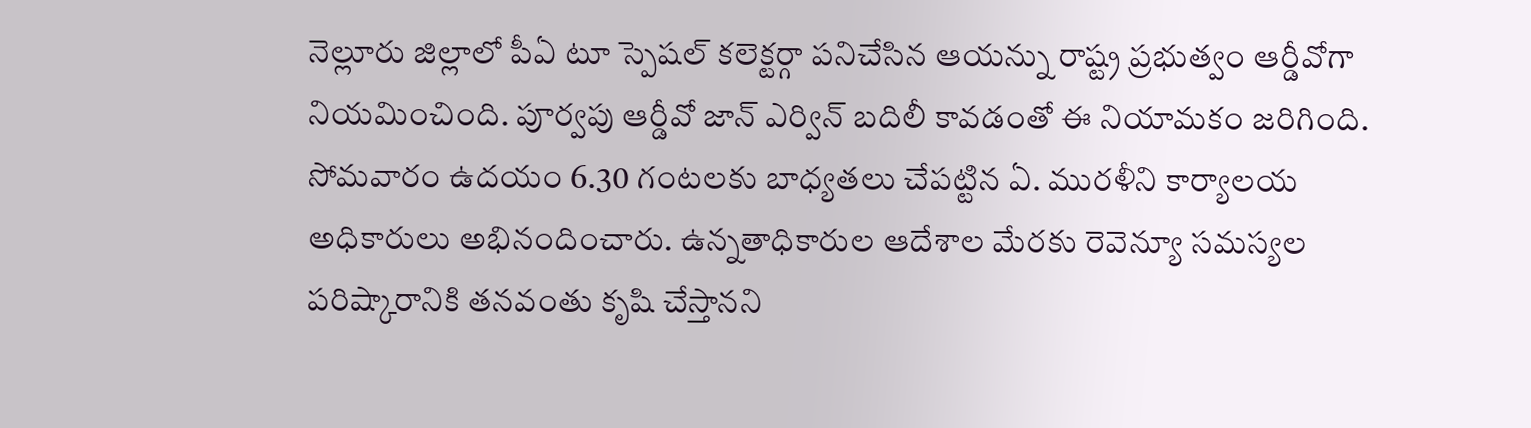నెల్లూరు జిల్లాలో పీఏ టూ స్పెషల్ కలెక్టర్గా పనిచేసిన ఆయన్ను రాష్ట్ర ప్రభుత్వం ఆర్డీవోగా నియమించింది. పూర్వపు ఆర్డీవో జాన్ ఎర్విన్ బదిలీ కావడంతో ఈ నియామకం జరిగింది. సోమవారం ఉదయం 6.30 గంటలకు బాధ్యతలు చేపట్టిన ఏ. మురళీని కార్యాలయ అధికారులు అభినందించారు. ఉన్నతాధికారుల ఆదేశాల మేరకు రెవెన్యూ సమస్యల పరిష్కారానికి తనవంతు కృషి చేస్తానని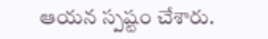ఆయన స్పష్టం చేశారు.